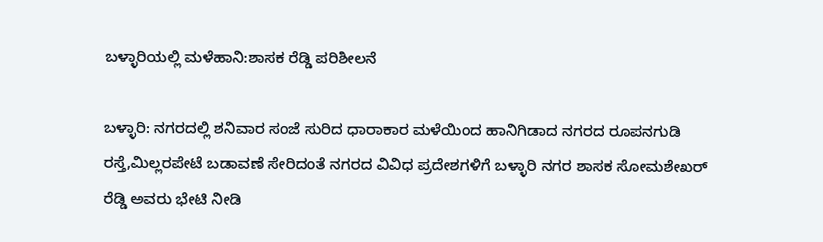ಬಳ್ಳಾರಿಯಲ್ಲಿ ಮಳೆಹಾನಿ:ಶಾಸಕ‌ ರೆಡ್ಡಿ ಪರಿಶೀಲನೆ

ಬಳ್ಳಾರಿ: ನಗರದಲ್ಲಿ ಶನಿವಾರ ಸಂಜೆ ಸುರಿದ ಧಾರಾಕಾರ ಮಳೆಯಿಂದ ಹಾನಿಗಿಡಾದ ನಗರದ ರೂಪನಗುಡಿ ರಸ್ತೆ,ಮಿಲ್ಲರಪೇಟೆ ಬಡಾವಣೆ ಸೇರಿದಂತೆ ನಗರದ ವಿವಿಧ ಪ್ರದೇಶಗಳಿಗೆ ಬಳ್ಳಾರಿ ನಗರ ಶಾಸಕ ಸೋಮಶೇಖರ್ ರೆಡ್ಡಿ ಅವರು ಭೇಟಿ ನೀಡಿ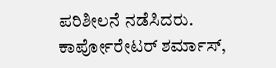ಪರಿಶೀಲನೆ ನಡೆಸಿದರು.
ಕಾರ್ಪೋರೇಟರ್ ಶರ್ಮಾಸ್,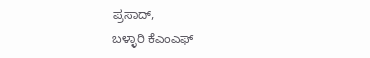ಪ್ರಸಾದ್,
ಬಳ್ಳಾರಿ ಕೆಎಂಎಫ್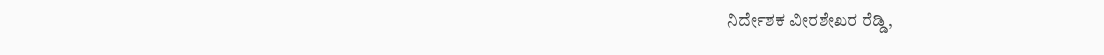ನಿರ್ದೇಶಕ ವೀರಶೇಖರ ರೆಡ್ಡಿ,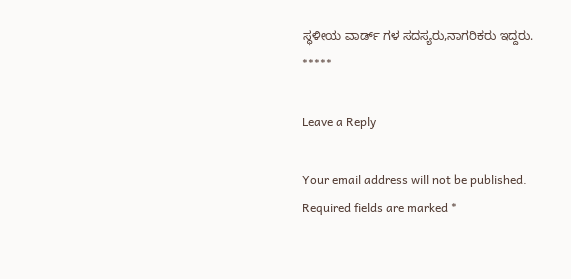ಸ್ಥಳೀಯ ವಾರ್ಡ್ ಗಳ ಸದಸ್ಯರು,ನಾಗರಿಕರು ಇದ್ದರು.
*****

Leave a Reply

Your email address will not be published. Required fields are marked *